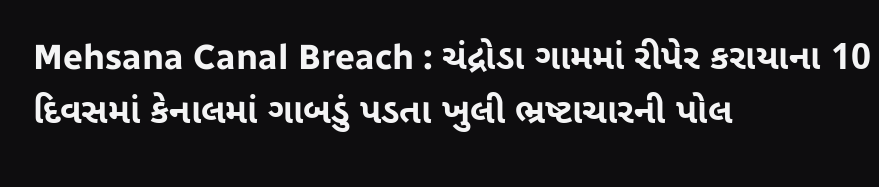Mehsana Canal Breach : ચંદ્રોડા ગામમાં રીપેર કરાયાના 10 દિવસમાં કેનાલમાં ગાબડું પડતા ખુલી ભ્રષ્ટાચારની પોલ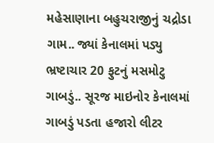મહેસાણાના બહુચરાજીનું ચદ્રોડા ગામ.. જ્યાં કેનાલમાં પડ્યુ ભ્રષ્ટાચાર 20 ફુટનું મસમોટુ ગાબડું.. સૂરજ માઇનોર કેનાલમાં ગાબડું પડતા હજારો લીટર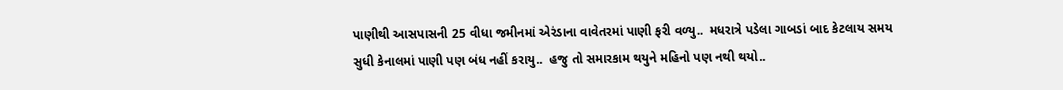પાણીથી આસપાસની 25 વીધા જમીનમાં એરંડાના વાવેતરમાં પાણી ફરી વળ્યુ..  મધરાત્રે પડેલા ગાબડાં બાદ કેટલાય સમય સુધી કેનાલમાં પાણી પણ બંધ નહીં કરાયુ..  હજુ તો સમારકામ થયુને મહિનો પણ નથી થયો..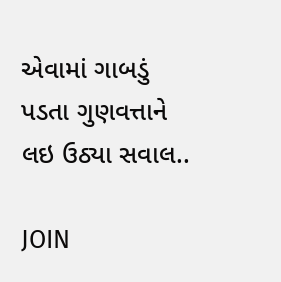એવામાં ગાબડું પડતા ગુણવત્તાને લઇ ઉઠ્યા સવાલ..

JOIN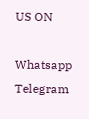US ON

Whatsapp
Telegram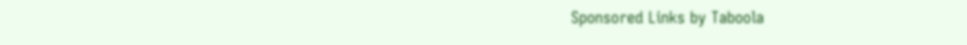Sponsored Links by Taboola